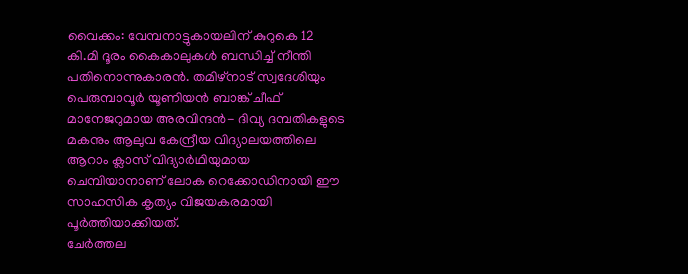വൈക്കം: വേമ്പനാട്ടുകായലിന് കുറുകെ 12 കി.മി ദൂരം കൈകാലുകൾ ബന്ധിച്ച് നീന്തി പതിനൊന്നുകാരൻ. തമിഴ്നാട് സ്വദേശിയും പെരുമ്പാവൂർ യൂണിയൻ ബാങ്ക് ചീഫ് മാനേജറുമായ അരവിന്ദൻ- ദിവ്യ ദമ്പതികളുടെ മകനും ആലുവ കേന്ദ്രീയ വിദ്യാലയത്തിലെ ആറാം ക്ലാസ് വിദ്യാർഥിയുമായ ചെമ്പിയാനാണ് ലോക റെക്കോഡിനായി ഈ സാഹസിക കൃത്യം വിജയകരമായി പൂർത്തിയാക്കിയത്.
ചേർത്തല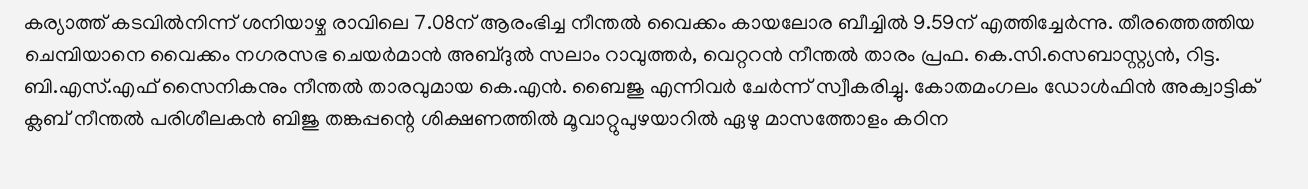കര്യാത്ത് കടവിൽനിന്ന് ശനിയാഴ്ച രാവിലെ 7.08ന് ആരംഭിച്ച നീന്തൽ വൈക്കം കായലോര ബീച്ചിൽ 9.59ന് എത്തിച്ചേർന്നു. തീരത്തെത്തിയ ചെമ്പിയാനെ വൈക്കം നഗരസഭ ചെയർമാൻ അബ്ദുൽ സലാം റാവുത്തർ, വെറ്ററൻ നീന്തൽ താരം പ്രഫ. കെ.സി.സെബാസ്റ്റ്യൻ, റിട്ട. ബി.എസ്.എഫ് സൈനികനും നീന്തൽ താരവുമായ കെ.എൻ. ബൈജു എന്നിവർ ചേർന്ന് സ്വീകരിച്ചു. കോതമംഗലം ഡോൾഫിൻ അക്വാട്ടിക് ക്ലബ് നീന്തൽ പരിശീലകൻ ബിജു തങ്കപ്പന്റെ ശിക്ഷണത്തിൽ മൂവാറ്റുപുഴയാറിൽ ഏഴു മാസത്തോളം കഠിന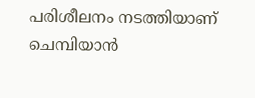പരിശീലനം നടത്തിയാണ് ചെമ്പിയാൻ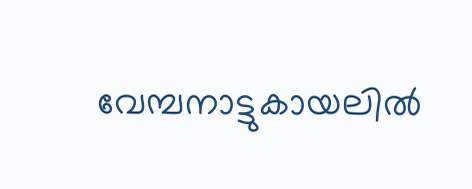വേമ്പനാട്ടുകായലിൽ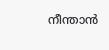നീന്താൻ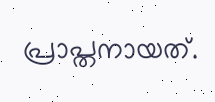പ്രാപ്തനായത്.